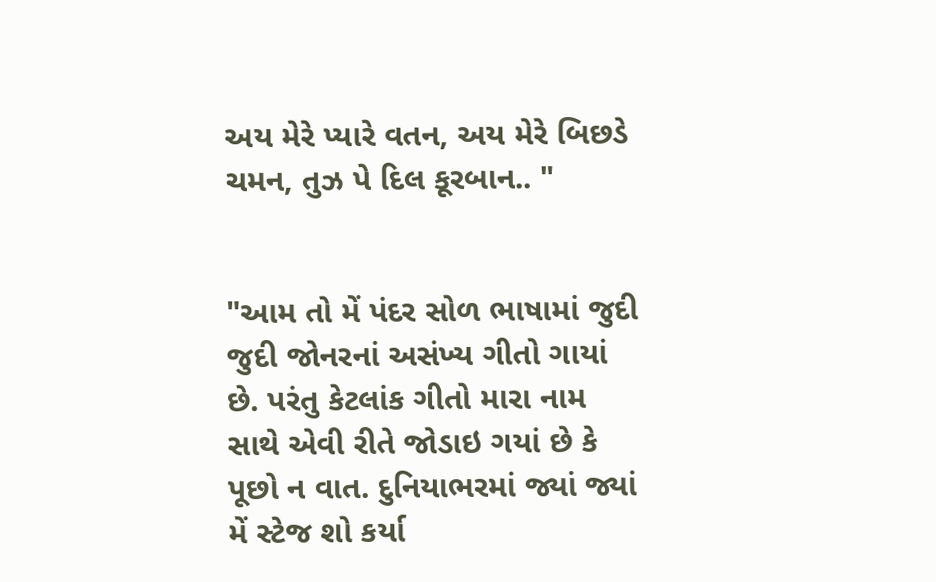અય મેરે પ્યારે વતન, અય મેરે બિછડે ચમન, તુઝ પે દિલ કૂરબાન.. "


"આમ તો મેં પંદર સોળ ભાષામાં જુદી જુદી જોનરનાં અસંખ્ય ગીતો ગાયાં છે. પરંતુ કેટલાંક ગીતો મારા નામ સાથે એવી રીતે જોડાઇ ગયાં છે કે પૂછો ન વાત. દુનિયાભરમાં જ્યાં જ્યાં મેં સ્ટેજ શો કર્યા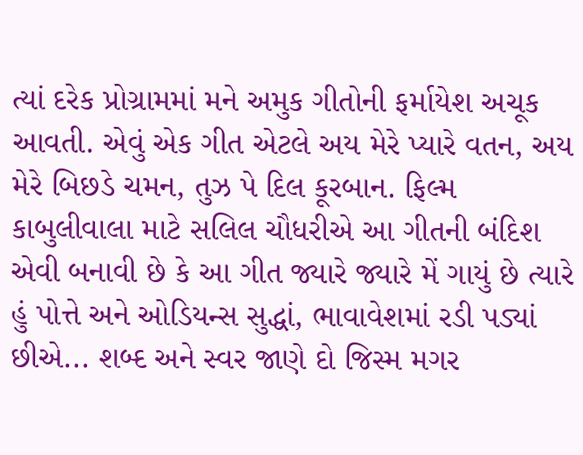ત્યાં દરેક પ્રોગ્રામમાં મને અમુક ગીતોની ફર્માયેશ અચૂક આવતી. એવું એક ગીત એટલે અય મેરે પ્યારે વતન, અય મેરે બિછડે ચમન, તુઝ પે દિલ કૂરબાન. ફિલ્મ કાબુલીવાલા માટે સલિલ ચૌધરીએ આ ગીતની બંદિશ એવી બનાવી છે કે આ ગીત જ્યારે જ્યારે મેં ગાયું છે ત્યારે હું પોત્તે અને ઓડિયન્સ સુદ્ધાં, ભાવાવેશમાં રડી પડ્યાં છીએ... શબ્દ અને સ્વર જાણે દો જિસ્મ મગર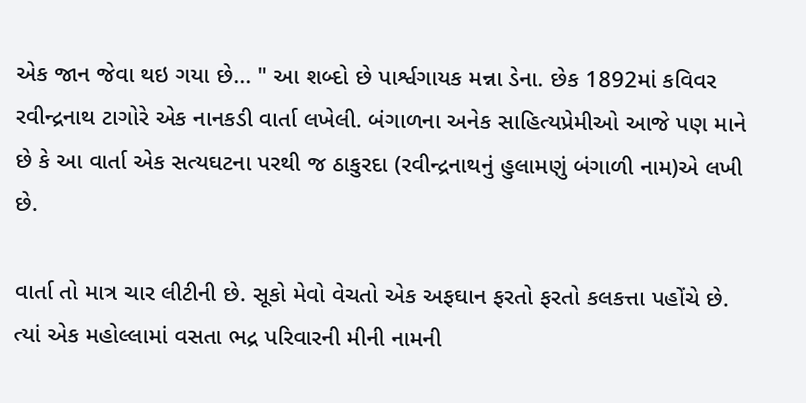એક જાન જેવા થઇ ગયા છે... " આ શબ્દો છે પાર્શ્વગાયક મન્ના ડેના. છેક 1892માં કવિવર રવીન્દ્રનાથ ટાગોરે એક નાનકડી વાર્તા લખેલી. બંગાળના અનેક સાહિત્યપ્રેમીઓ આજે પણ માને છે કે આ વાર્તા એક સત્યઘટના પરથી જ ઠાકુરદા (રવીન્દ્રનાથનું હુલામણું બંગાળી નામ)એ લખી છે.

વાર્તા તો માત્ર ચાર લીટીની છે. સૂકો મેવો વેચતો એક અફઘાન ફરતો ફરતો કલકત્તા પહોંચે છે. ત્યાં એક મહોલ્લામાં વસતા ભદ્ર પરિવારની મીની નામની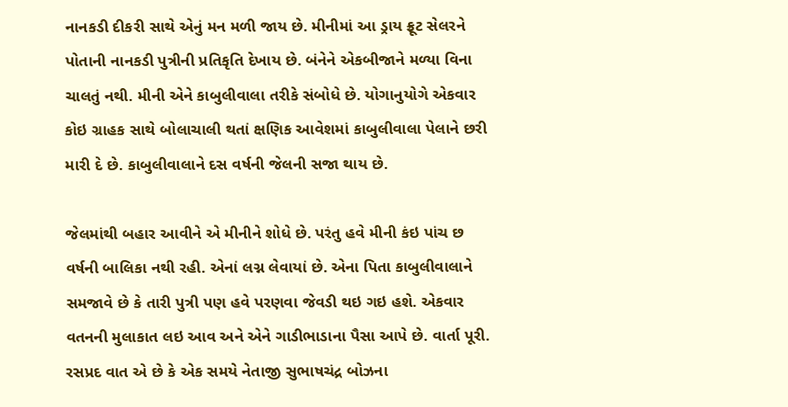નાનકડી દીકરી સાથે એનું મન મળી જાય છે. મીનીમાં આ ડ્રાય ફ્રૂટ સેલરને પોતાની નાનકડી પુત્રીની પ્રતિકૃતિ દેખાય છે. બંનેને એકબીજાને મળ્યા વિના ચાલતું નથી. મીની એને કાબુલીવાલા તરીકે સંબોધે છે. યોગાનુયોગે એકવાર કોઇ ગ્રાહક સાથે બોલાચાલી થતાં ક્ષણિક આવેશમાં કાબુલીવાલા પેલાને છરી મારી દે છે. કાબુલીવાલાને દસ વર્ષની જેલની સજા થાય છે.

જેલમાંથી બહાર આવીને એ મીનીને શોધે છે. પરંતુ હવે મીની કંઇ પાંચ છ વર્ષની બાલિકા નથી રહી. એનાં લગ્ન લેવાયાં છે. એના પિતા કાબુલીવાલાને સમજાવે છે કે તારી પુત્રી પણ હવે પરણવા જેવડી થઇ ગઇ હશે. એકવાર વતનની મુલાકાત લઇ આવ અને એને ગાડીભાડાના પૈસા આપે છે. વાર્તા પૂરી. રસપ્રદ વાત એ છે કે એક સમયે નેતાજી સુભાષચંદ્ર બોઝના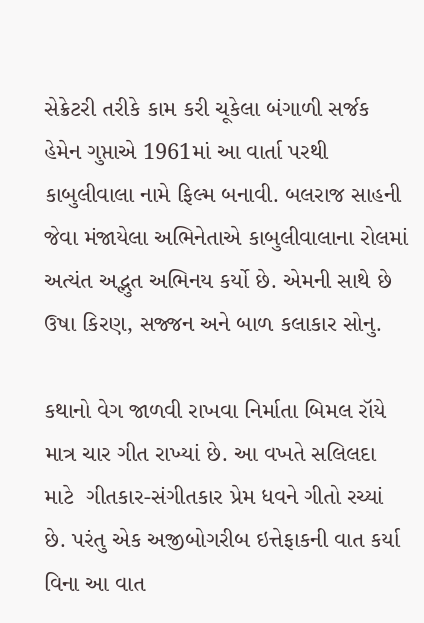સેક્રેટરી તરીકે કામ કરી ચૂકેલા બંગાળી સર્જક હેમેન ગુપ્તાએ 1961માં આ વાર્તા પરથી કાબુલીવાલા નામે ફિલ્મ બનાવી. બલરાજ સાહની જેવા મંજાયેલા અભિનેતાએ કાબુલીવાલાના રોલમાં અત્યંત અદ્ભુત અભિનય કર્યો છે. એમની સાથે છે ઉષા કિરણ, સજ્જન અને બાળ કલાકાર સોનુ.

કથાનો વેગ જાળવી રાખવા નિર્માતા બિમલ રૉયે માત્ર ચાર ગીત રાખ્યાં છે. આ વખતે સલિલદા માટે  ગીતકાર-સંગીતકાર પ્રેમ ધવને ગીતો રચ્યાં છે. પરંતુ એક અજીબોગરીબ ઇત્તેફાકની વાત કર્યા વિના આ વાત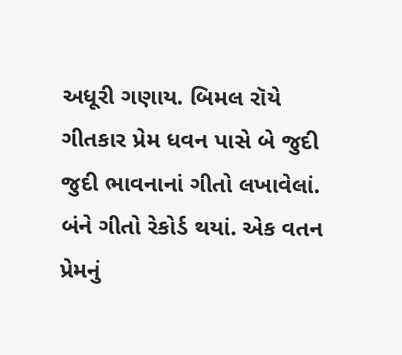અધૂરી ગણાય. બિમલ રૉયે ગીતકાર પ્રેમ ધવન પાસે બે જુદી જુદી ભાવનાનાં ગીતો લખાવેલાં. બંને ગીતો રેકોર્ડ થયાં. એક વતન પ્રેમનું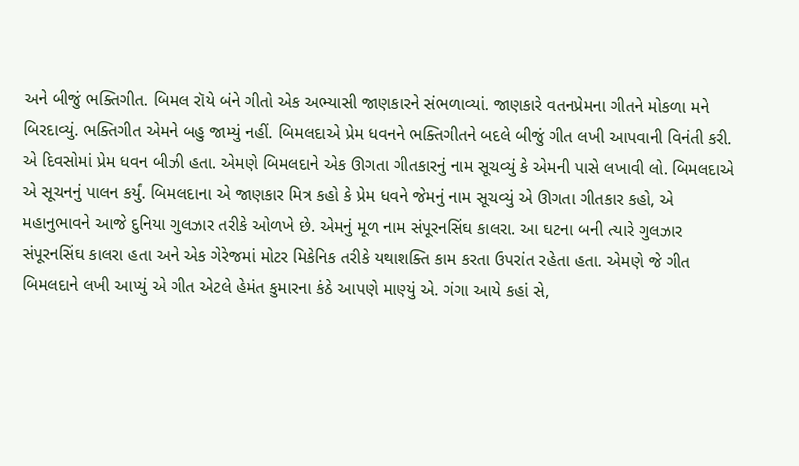અને બીજું ભક્તિગીત. બિમલ રૉયે બંને ગીતો એક અભ્યાસી જાણકારને સંભળાવ્યાં. જાણકારે વતનપ્રેમના ગીતને મોકળા મને બિરદાવ્યું. ભક્તિગીત એમને બહુ જામ્યું નહીં. બિમલદાએ પ્રેમ ધવનને ભક્તિગીતને બદલે બીજું ગીત લખી આપવાની વિનંતી કરી. એ દિવસોમાં પ્રેમ ધવન બીઝી હતા. એમણે બિમલદાને એક ઊગતા ગીતકારનું નામ સૂચવ્યું કે એમની પાસે લખાવી લો. બિમલદાએ એ સૂચનનું પાલન કર્યું. બિમલદાના એ જાણકાર મિત્ર કહો કે પ્રેમ ધવને જેમનું નામ સૂચવ્યું એ ઊગતા ગીતકાર કહો, એ મહાનુભાવને આજે દુનિયા ગુલઝાર તરીકે ઓળખે છે. એમનું મૂળ નામ સંપૂરનસિંઘ કાલરા. આ ઘટના બની ત્યારે ગુલઝાર સંપૂરનસિંઘ કાલરા હતા અને એક ગેરેજમાં મોટર મિકેનિક તરીકે યથાશક્તિ કામ કરતા ઉપરાંત રહેતા હતા. એમણે જે ગીત બિમલદાને લખી આપ્યું એ ગીત એટલે હેમંત કુમારના કંઠે આપણે માણ્યું એ. ગંગા આયે કહાં સે,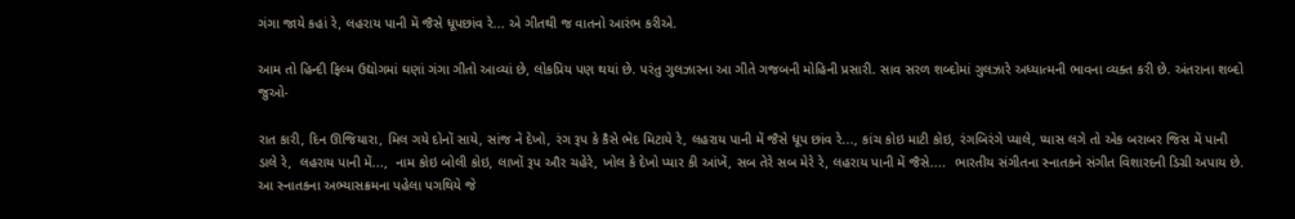ગંગા જાયે કહાં રે, લહરાય પાની મેં જૈસે ધૂપછાંવ રે... એ ગીતથી જ વાતનો આરંભ કરીએ.

આમ તો હિન્દી ફિલ્મ ઉદ્યોગમાં ઘણાં ગંગા ગીતો આવ્યાં છે, લોકપ્રિય પણ થયાં છે. પરંતુ ગુલઝારના આ ગીતે ગજબની મોહિની પ્રસારી. સાવ સરળ શબ્દોમાં ગુલઝારે અધ્યાત્મની ભાવના વ્યક્ત કરી છે. અંતરાના શબ્દો જુઓ-

રાત કારી, દિન ઊજિયારા, મિલ ગયે દોનોં સાયે, સાંજ ને દેખો, રંગ રૂપ કે કૈસે ભેદ મિટાયે રે, લહરાય પાની મેં જૈસે ધૂપ છાંવ રે..., કાંચ કોઇ માટી કોઇ, રંગબિરંગે પ્યાલે, પ્યાસ લગે તો એક બરાબર જિસ મેં પાની ડાલે રે,  લહરાય પાની મેં...,  નામ કોઇ બોલી કોઇ, લાખોં રૂપ ઔર ચહેરે, ખોલ કે દેખો પ્યાર કી આંખેં, સબ તેરે સબ મેરે રે, લહરાય પાની મેં જૈસે....  ભારતીય સંગીતના સ્નાતકને સંગીત વિશારદની ડિગ્રી અપાય છે. આ સ્નાતકના અભ્યાસક્રમના પહેલા પગથિયે જે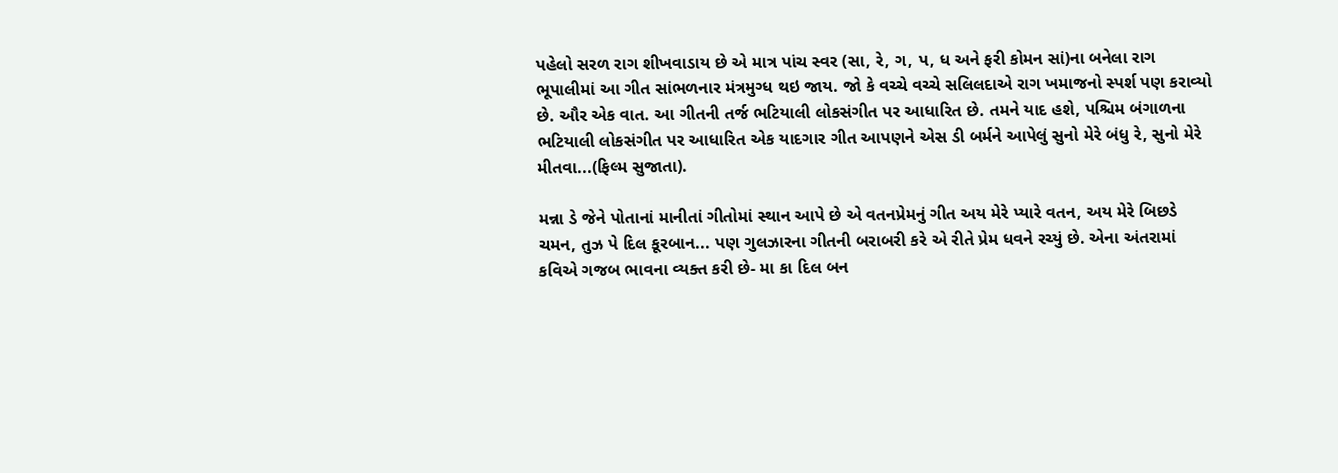પહેલો સરળ રાગ શીખવાડાય છે એ માત્ર પાંચ સ્વર (સા, રે, ગ, પ, ધ અને ફરી કોમન સાં)ના બનેલા રાગ ભૂપાલીમાં આ ગીત સાંભળનાર મંત્રમુગ્ધ થઇ જાય. જો કે વચ્ચે વચ્ચે સલિલદાએ રાગ ખમાજનો સ્પર્શ પણ કરાવ્યો છે. ઔર એક વાત. આ ગીતની તર્જ ભટિયાલી લોકસંગીત પર આધારિત છે. તમને યાદ હશે, પશ્ચિમ બંગાળના ભટિયાલી લોકસંગીત પર આધારિત એક યાદગાર ગીત આપણને એસ ડી બર્મને આપેલું સુનો મેરે બંધુ રે, સુનો મેરે મીતવા...(ફિલ્મ સુજાતા).

મન્ના ડે જેને પોતાનાં માનીતાં ગીતોમાં સ્થાન આપે છે એ વતનપ્રેમનું ગીત અય મેરે પ્યારે વતન, અય મેરે બિછડે ચમન, તુઝ પે દિલ કૂરબાન... પણ ગુલઝારના ગીતની બરાબરી કરે એ રીતે પ્રેમ ધવને રચ્યું છે. એના અંતરામાં કવિએ ગજબ ભાવના વ્યક્ત કરી છે- મા કા દિલ બન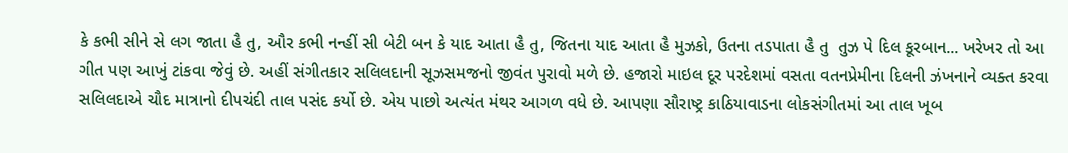કે કભી સીને સે લગ જાતા હૈ તુ, ઔર કભી નન્હીં સી બેટી બન કે યાદ આતા હૈ તુ, જિતના યાદ આતા હૈ મુઝકો, ઉતના તડપાતા હૈ તુ  તુઝ પે દિલ કૂરબાન... ખરેખર તો આ ગીત પણ આખું ટાંકવા જેવું છે. અહીં સંગીતકાર સલિલદાની સૂઝસમજનો જીવંત પુરાવો મળે છે. હજારો માઇલ દૂર પરદેશમાં વસતા વતનપ્રેમીના દિલની ઝંખનાને વ્યક્ત કરવા સલિલદાએ ચૌદ માત્રાનો દીપચંદી તાલ પસંદ કર્યો છે. એય પાછો અત્યંત મંથર આગળ વધે છે. આપણા સૌરાષ્ટ્ર કાઠિયાવાડના લોકસંગીતમાં આ તાલ ખૂબ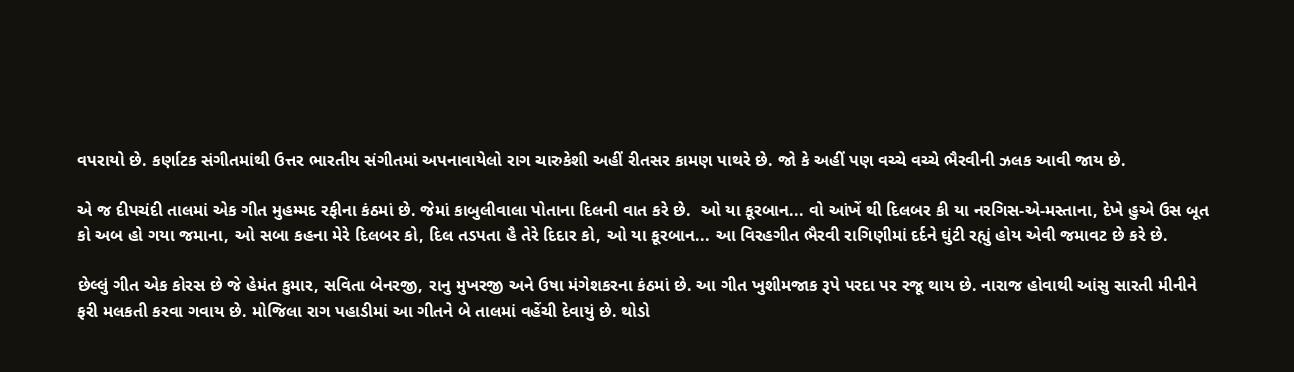વપરાયો છે. કર્ણાટક સંગીતમાંથી ઉત્તર ભારતીય સંગીતમાં અપનાવાયેલો રાગ ચારુકેશી અહીં રીતસર કામણ પાથરે છે. જો કે અહીં પણ વચ્ચે વચ્ચે ભૈરવીની ઝલક આવી જાય છે.

એ જ દીપચંદી તાલમાં એક ગીત મુહમ્મદ રફીના કંઠમાં છે. જેમાં કાબુલીવાલા પોતાના દિલની વાત કરે છે.  ઓ યા કૂરબાન... વો આંખેં થી દિલબર કી યા નરગિસ-એ-મસ્તાના, દેખે હુએ ઉસ બૂત કો અબ હો ગયા જમાના, ઓ સબા કહના મેરે દિલબર કો, દિલ તડપતા હૈ તેરે દિદાર કો, ઓ યા કૂરબાન... આ વિરહગીત ભૈરવી રાગિણીમાં દર્દને ઘુંટી રહ્યું હોય એવી જમાવટ છે કરે છે.

છેલ્લું ગીત એક કોરસ છે જે હેમંત કુમાર, સવિતા બેનરજી, રાનુ મુખરજી અને ઉષા મંગેશકરના કંઠમાં છે. આ ગીત ખુશીમજાક રૂપે પરદા પર રજૂ થાય છે. નારાજ હોવાથી આંસુ સારતી મીનીને ફરી મલકતી કરવા ગવાય છે. મોજિલા રાગ પહાડીમાં આ ગીતને બે તાલમાં વહેંચી દેવાયું છે. થોડો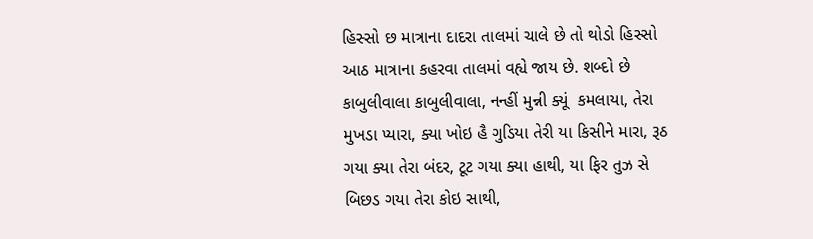હિસ્સો છ માત્રાના દાદરા તાલમાં ચાલે છે તો થોડો હિસ્સો આઠ માત્રાના કહરવા તાલમાં વહ્યે જાય છે. શબ્દો છે કાબુલીવાલા કાબુલીવાલા, નન્હીં મુન્ની ક્યૂં  કમલાયા, તેરા મુખડા પ્યારા, ક્યા ખોઇ હૈ ગુડિયા તેરી યા કિસીને મારા, રૂઠ ગયા ક્યા તેરા બંદર, ટૂટ ગયા ક્યા હાથી, યા ફિર તુઝ સે બિછડ ગયા તેરા કોઇ સાથી,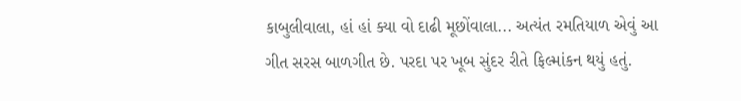કાબુલીવાલા, હાં હાં ક્યા વો દાઢી મૂછોંવાલા... અત્યંત રમતિયાળ એવું આ ગીત સરસ બાળગીત છે. પરદા પર ખૂબ સુંદર રીતે ફિલ્માંકન થયું હતું.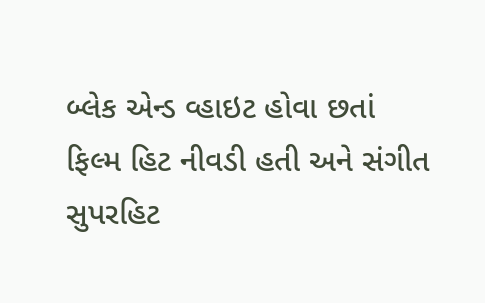બ્લેક એન્ડ વ્હાઇટ હોવા છતાં ફિલ્મ હિટ નીવડી હતી અને સંગીત સુપરહિટ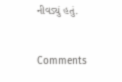નીવડ્યું હતું.


Comments